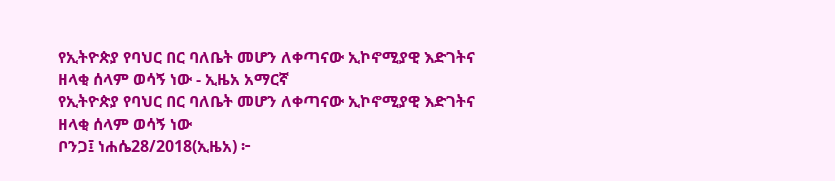የኢትዮጵያ የባህር በር ባለቤት መሆን ለቀጣናው ኢኮኖሚያዊ እድገትና ዘላቂ ሰላም ወሳኝ ነው - ኢዜአ አማርኛ
የኢትዮጵያ የባህር በር ባለቤት መሆን ለቀጣናው ኢኮኖሚያዊ እድገትና ዘላቂ ሰላም ወሳኝ ነው
ቦንጋ፤ ነሐሴ28/2018(ኢዜአ) ፦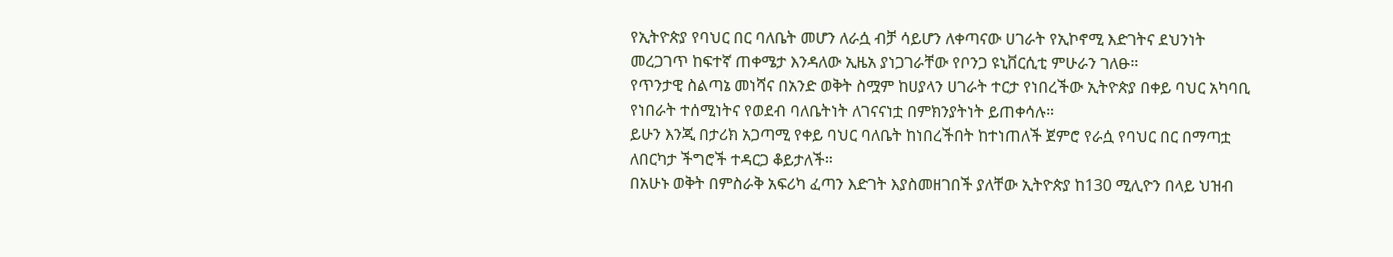የኢትዮጵያ የባህር በር ባለቤት መሆን ለራሷ ብቻ ሳይሆን ለቀጣናው ሀገራት የኢኮኖሚ እድገትና ደህንነት መረጋገጥ ከፍተኛ ጠቀሜታ እንዳለው ኢዜአ ያነጋገራቸው የቦንጋ ዩኒቨርሲቲ ምሁራን ገለፁ።
የጥንታዊ ስልጣኔ መነሻና በአንድ ወቅት ስሟም ከሀያላን ሀገራት ተርታ የነበረችው ኢትዮጵያ በቀይ ባህር አካባቢ የነበራት ተሰሚነትና የወደብ ባለቤትነት ለገናናነቷ በምክንያትነት ይጠቀሳሉ።
ይሁን እንጂ በታሪክ አጋጣሚ የቀይ ባህር ባለቤት ከነበረችበት ከተነጠለች ጀምሮ የራሷ የባህር በር በማጣቷ ለበርካታ ችግሮች ተዳርጋ ቆይታለች።
በአሁኑ ወቅት በምስራቅ አፍሪካ ፈጣን እድገት እያስመዘገበች ያለቸው ኢትዮጵያ ከ130 ሚሊዮን በላይ ህዝብ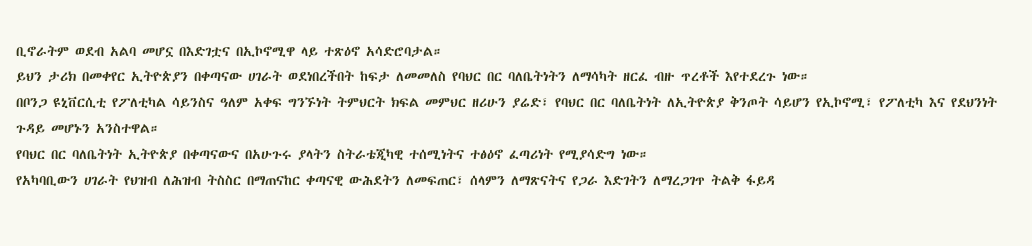ቢኖራትም ወደብ አልባ መሆኗ በእድገቷና በኢኮኖሚዋ ላይ ተጽዕኖ አሳድሮባታል።
ይህን ታሪክ በመቀየር ኢትዮጵያን በቀጣናው ሀገራት ወደነበረችበት ከፍታ ለመመለስ የባህር በር ባለቤትነትን ለማሳካት ዘርፈ ብዙ ጥረቶች እየተደረጉ ነው።
በቦንጋ ዩኒቨርሲቲ የፖለቲካል ሳይንስና ዓለም አቀፍ ግንኙነት ትምህርት ክፍል መምህር ዘሪሁን ያሬድ፣ የባህር በር ባለቤትነት ለኢትዮጵያ ቅንጦት ሳይሆን የኢኮኖሚ፣ የፖለቲካ እና የደህንነት ጉዳይ መሆኑን አንስተዋል።
የባህር በር ባለቤትነት ኢትዮጵያ በቀጣናውና በአሁጉሩ ያላትን ስትራቴጂካዊ ተሰሚነትና ተፅዕኖ ፈጣሪነት የሚያሳድግ ነው።
የአካባቢውን ሀገራት የህዝብ ለሕዝብ ትስስር በማጠናከር ቀጣናዊ ውሕደትን ለመፍጠር፣ ሰላምን ለማጽናትና የጋራ እድገትን ለማረጋገጥ ትልቅ ፋይዳ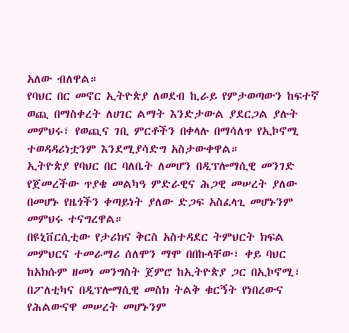አለው ብለዋል።
የባህር በር መኖር ኢትዮጵያ ለወደብ ኪራይ የምታወጣውን ከፍተኛ ወጪ በማስቀረት ለሀገር ልማት እንድታውል ያደርጋል ያሉት መምህሩ፣ የወጪና ገቢ ምርቶችን በቀላሉ በማሳለጥ የኢኮኖሚ ተወዳዳሪነቷንም እንደሚያሳድግ አስታውቀዋል።
ኢትዮጵያ የባህር በር ባለቤት ለመሆን በዲፕሎማሲዊ መንገድ የጀመረችው ጥያቄ መልካዓ ምድራዊና ሕጋዊ መሠረት ያለው በመሆኑ የዜጎችን ቀጣይነት ያለው ድጋፍ አስፈላጊ መሆኑንም መምህሩ ተናግረዋል።
በዩኒቨርሲቲው የታሪክና ቅርስ አስተዳደር ትምህርት ክፍል መምህርና ተመራማሪ ሰለሞን ማሞ በበኩላቸው፣ ቀይ ባህር ከአክሱም ዘመነ መንግስት ጀምሮ ከኢትዮጵያ ጋር በኢኮኖሚ፣ በፖለቲካና በዲፕሎማሲዊ መስክ ትልቅ ቁርኝት የነበረውና የሕልውናዋ መሠረት መሆኑንም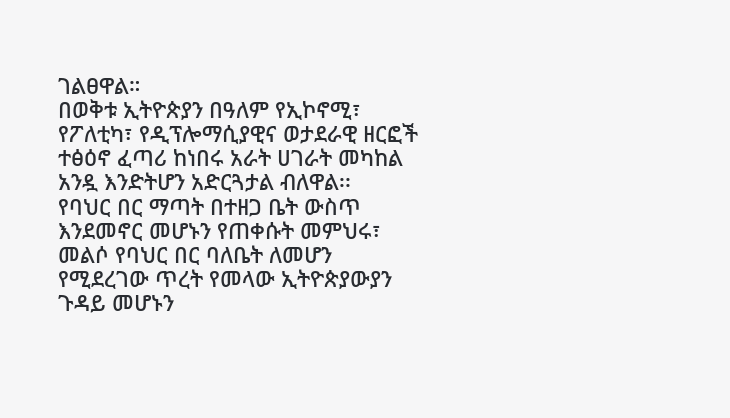ገልፀዋል።
በወቅቱ ኢትዮጵያን በዓለም የኢኮኖሚ፣ የፖለቲካ፣ የዲፕሎማሲያዊና ወታደራዊ ዘርፎች ተፅዕኖ ፈጣሪ ከነበሩ አራት ሀገራት መካከል አንዷ እንድትሆን አድርጓታል ብለዋል፡፡
የባህር በር ማጣት በተዘጋ ቤት ውስጥ እንደመኖር መሆኑን የጠቀሱት መምህሩ፣ መልሶ የባህር በር ባለቤት ለመሆን የሚደረገው ጥረት የመላው ኢትዮጵያውያን ጉዳይ መሆኑን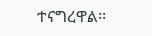ተናግረዋል፡፡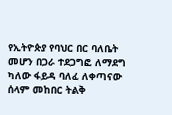የኢትዮጵያ የባህር በር ባለቤት መሆን በጋራ ተደጋግፎ ለማደግ ካለው ፋይዳ ባለፈ ለቀጣናው ሰላም መከበር ትልቅ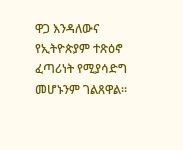ዋጋ እንዳለውና የኢትዮጵያም ተጽዕኖ ፈጣሪነት የሚያሳድግ መሆኑንም ገልጸዋል፡፡